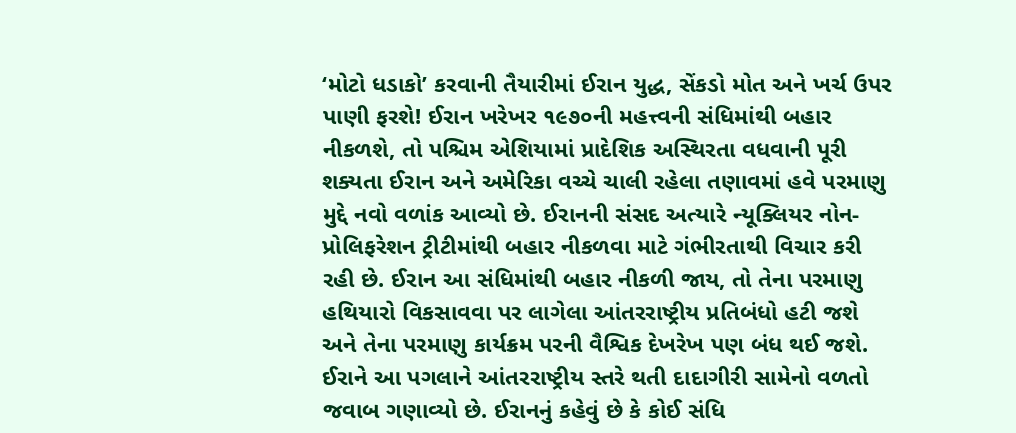‘મોટો ધડાકો’ કરવાની તૈયારીમાં ઈરાન યુદ્ધ, સેંકડો મોત અને ખર્ચ ઉપર પાણી ફરશે! ઈરાન ખરેખર ૧૯૭૦ની મહત્ત્વની સંધિમાંથી બહાર નીકળશે, તો પશ્ચિમ એશિયામાં પ્રાદેશિક અસ્થિરતા વધવાની પૂરી શક્યતા ઈરાન અને અમેરિકા વચ્ચે ચાલી રહેલા તણાવમાં હવે પરમાણુ મુદ્દે નવો વળાંક આવ્યો છે. ઈરાનની સંસદ અત્યારે ન્યૂક્લિયર નોન-પ્રોલિફરેશન ટ્રીટીમાંથી બહાર નીકળવા માટે ગંભીરતાથી વિચાર કરી રહી છે. ઈરાન આ સંધિમાંથી બહાર નીકળી જાય, તો તેના પરમાણુ હથિયારો વિકસાવવા પર લાગેલા આંતરરાષ્ટ્રીય પ્રતિબંધો હટી જશે અને તેના પરમાણુ કાર્યક્રમ પરની વૈશ્વિક દેખરેખ પણ બંધ થઈ જશે. ઈરાને આ પગલાને આંતરરાષ્ટ્રીય સ્તરે થતી દાદાગીરી સામેનો વળતો જવાબ ગણાવ્યો છે. ઈરાનનું કહેવું છે કે કોઈ સંધિ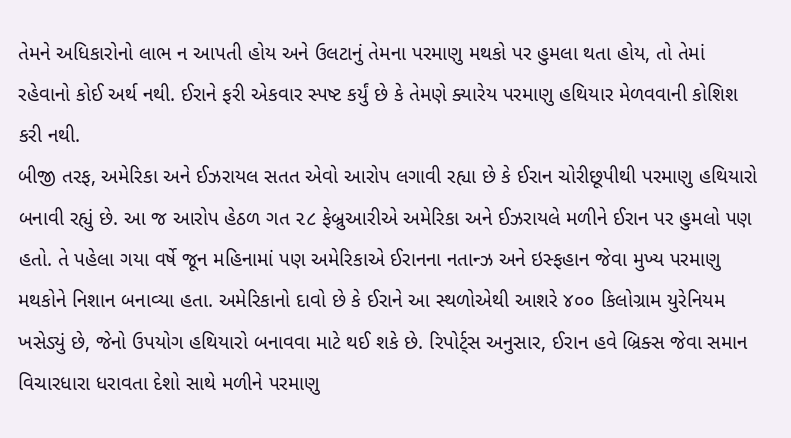તેમને અધિકારોનો લાભ ન આપતી હોય અને ઉલટાનું તેમના પરમાણુ મથકો પર હુમલા થતા હોય, તો તેમાં રહેવાનો કોઈ અર્થ નથી. ઈરાને ફરી એકવાર સ્પષ્ટ કર્યું છે કે તેમણે ક્યારેય પરમાણુ હથિયાર મેળવવાની કોશિશ કરી નથી.
બીજી તરફ, અમેરિકા અને ઈઝરાયલ સતત એવો આરોપ લગાવી રહ્યા છે કે ઈરાન ચોરીછૂપીથી પરમાણુ હથિયારો બનાવી રહ્યું છે. આ જ આરોપ હેઠળ ગત ૨૮ ફેબ્રુઆરીએ અમેરિકા અને ઈઝરાયલે મળીને ઈરાન પર હુમલો પણ હતો. તે પહેલા ગયા વર્ષે જૂન મહિનામાં પણ અમેરિકાએ ઈરાનના નતાન્ઝ અને ઇસ્ફહાન જેવા મુખ્ય પરમાણુ મથકોને નિશાન બનાવ્યા હતા. અમેરિકાનો દાવો છે કે ઈરાને આ સ્થળોએથી આશરે ૪૦૦ કિલોગ્રામ યુરેનિયમ ખસેડ્યું છે, જેનો ઉપયોગ હથિયારો બનાવવા માટે થઈ શકે છે. રિપોર્ટ્સ અનુસાર, ઈરાન હવે બ્રિક્સ જેવા સમાન વિચારધારા ધરાવતા દેશો સાથે મળીને પરમાણુ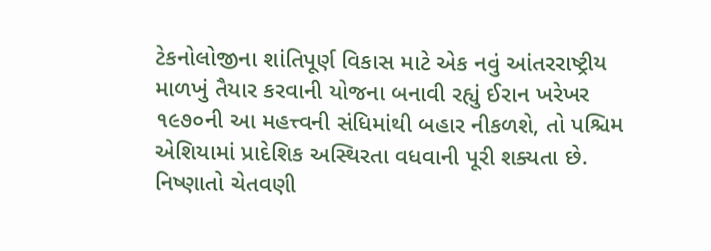ટેકનોલોજીના શાંતિપૂર્ણ વિકાસ માટે એક નવું આંતરરાષ્ટ્રીય માળખું તૈયાર કરવાની યોજના બનાવી રહ્યું ઈરાન ખરેખર ૧૯૭૦ની આ મહત્ત્વની સંધિમાંથી બહાર નીકળશે, તો પશ્ચિમ એશિયામાં પ્રાદેશિક અસ્થિરતા વધવાની પૂરી શક્યતા છે. નિષ્ણાતો ચેતવણી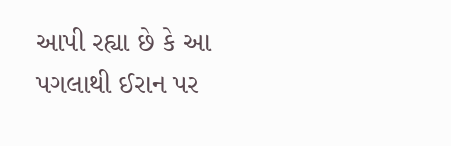આપી રહ્યા છે કે આ પગલાથી ઈરાન પર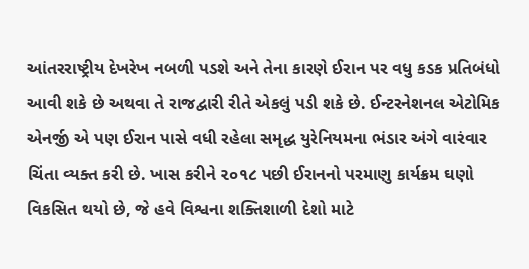આંતરરાષ્ટ્રીય દેખરેખ નબળી પડશે અને તેના કારણે ઈરાન પર વધુ કડક પ્રતિબંધો આવી શકે છે અથવા તે રાજદ્વારી રીતે એકલું પડી શકે છે. ઈન્ટરનેશનલ એટોમિક એનર્જી એ પણ ઈરાન પાસે વધી રહેલા સમૃદ્ધ યુરેનિયમના ભંડાર અંગે વારંવાર ચિંતા વ્યક્ત કરી છે. ખાસ કરીને ૨૦૧૮ પછી ઈરાનનો પરમાણુ કાર્યક્રમ ઘણો વિકસિત થયો છે, જે હવે વિશ્વના શક્તિશાળી દેશો માટે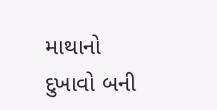માથાનો દુખાવો બની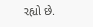રહ્યો છે.